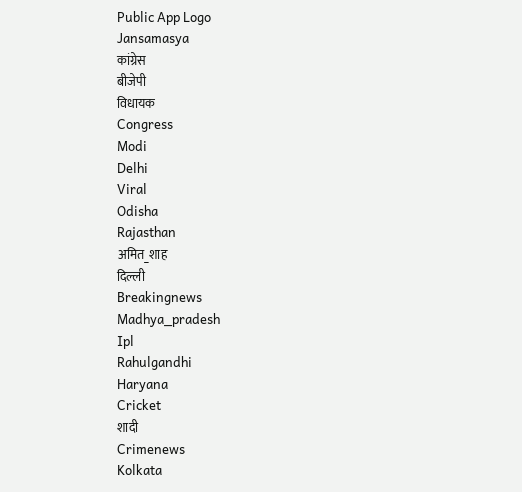Public App Logo
Jansamasya
कांग्रेस
बीजेपी
विधायक
Congress
Modi
Delhi
Viral
Odisha
Rajasthan
अमित_शाह
दिल्ली
Breakingnews
Madhya_pradesh
Ipl
Rahulgandhi
Haryana
Cricket
शादी
Crimenews
Kolkata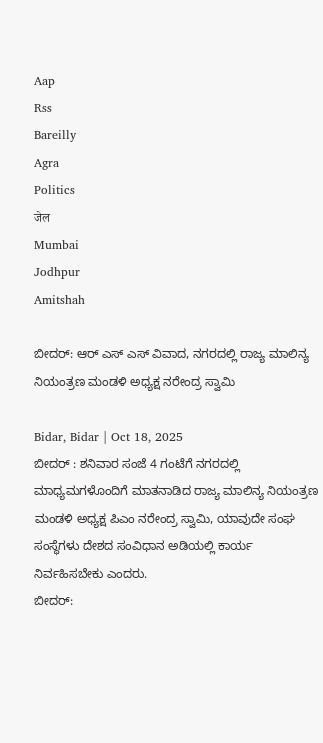Aap
Rss
Bareilly
Agra
Politics
जेल
Mumbai
Jodhpur
Amitshah

ಬೀದರ್: ಆರ್ ಎಸ್ ಎಸ್ ವಿವಾದ, ನಗರದಲ್ಲಿ ರಾಜ್ಯ ಮಾಲಿನ್ಯ ನಿಯಂತ್ರಣ ಮಂಡಳಿ ಅಧ್ಯಕ್ಷ ನರೇಂದ್ರ ಸ್ವಾಮಿ

Bidar, Bidar | Oct 18, 2025
ಬೀದರ್ : ಶನಿವಾರ ಸಂಜೆ 4 ಗಂಟೆಗೆ ನಗರದಲ್ಲಿ ಮಾಧ್ಯಮಗಳೊಂದಿಗೆ ಮಾತನಾಡಿದ ರಾಜ್ಯ ಮಾಲಿನ್ಯ ನಿಯಂತ್ರಣ ಮಂಡಳಿ ಅಧ್ಯಕ್ಷ ಪಿಎಂ ನರೇಂದ್ರ ಸ್ವಾಮಿ, ಯಾವುದೇ ಸಂಘ ಸಂಸ್ಥೆಗಳು ದೇಶದ ಸಂವಿಧಾನ ಅಡಿಯಲ್ಲಿ ಕಾರ್ಯ ನಿರ್ವಹಿಸಬೇಕು ಎಂದರು.
ಬೀದರ್: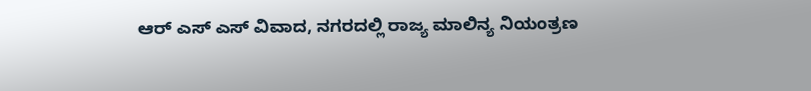ಆರ್ ಎಸ್ ಎಸ್ ವಿವಾದ, ನಗರದಲ್ಲಿ ರಾಜ್ಯ ಮಾಲಿನ್ಯ ನಿಯಂತ್ರಣ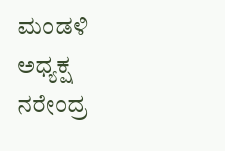ಮಂಡಳಿ ಅಧ್ಯಕ್ಷ ನರೇಂದ್ರ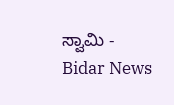ಸ್ವಾಮಿ - Bidar News